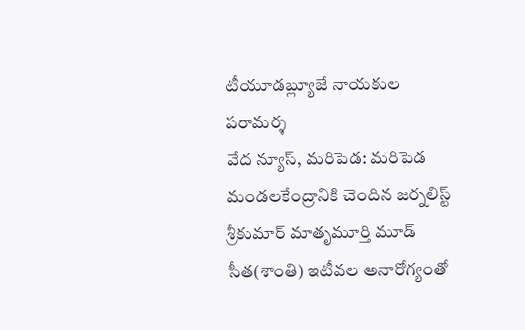టీయూడబ్ల్యూజే నాయకుల పరామర్శ
వేద న్యూస్, మరిపెడ: మరిపెడ మండలకేంద్రానికి చెందిన జర్నలిస్ట్ శ్రీకుమార్ మాతృమూర్తి మూడ్ సీత(శాంతి) ఇటీవల అనారోగ్యంతో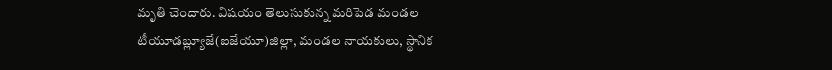మృతి చెందారు. విషయం తెలుసుకున్న మరిపెడ మండల టీయూడబ్ల్యూజే(ఐజేయూ)జిల్లా, మండల నాయకులు, స్థానిక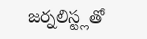జర్నలిస్ట్లతో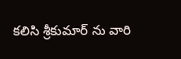కలిసి శ్రీకుమార్ ను వారి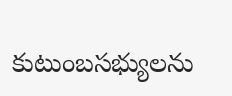కుటుంబసభ్యులను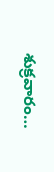శుక్రవారం…